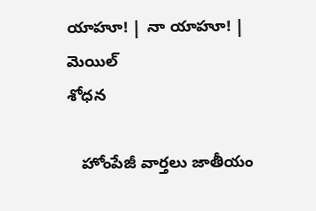యాహూ! | నా యాహూ! | మెయిల్
శోధన

   హోంపేజీ వార్తలు జాతీయం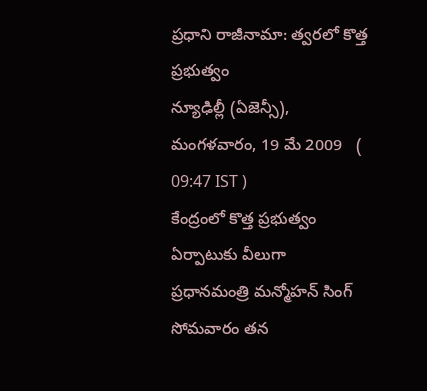ప్రధాని రాజీనామా: త్వరలో కొత్త ప్రభుత్వం
న్యూఢిల్లీ (ఏజెన్సీ), మంగళవారం, 19 మే 2009   ( 09:47 IST )
కేంద్రంలో కొత్త ప్రభుత్వం ఏర్పాటుకు వీలుగా ప్రధానమంత్రి మన్మోహన్ సింగ్ సోమవారం తన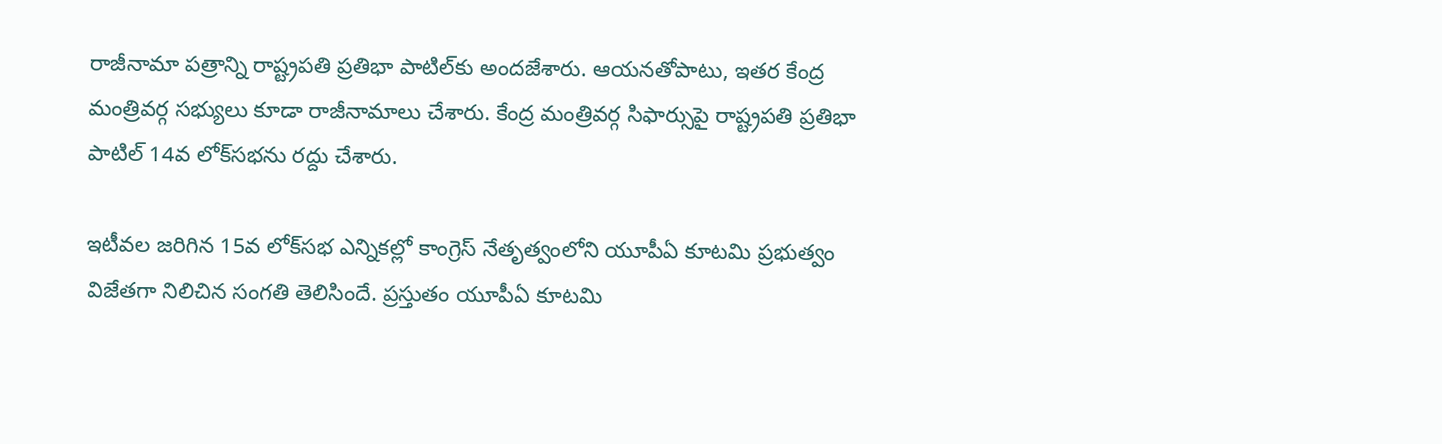రాజీనామా పత్రాన్ని రాష్ట్రపతి ప్రతిభా పాటిల్‌కు అందజేశారు. ఆయనతోపాటు, ఇతర కేంద్ర మంత్రివర్గ సభ్యులు కూడా రాజీనామాలు చేశారు. కేంద్ర మంత్రివర్గ సిఫార్సుపై రాష్ట్రపతి ప్రతిభా పాటిల్ 14వ లోక్‌సభను రద్దు చేశారు.

ఇటీవల జరిగిన 15వ లోక్‌సభ ఎన్నికల్లో కాంగ్రెస్ నేతృత్వంలోని యూపీఏ కూటమి ప్రభుత్వం విజేతగా నిలిచిన సంగతి తెలిసిందే. ప్రస్తుతం యూపీఏ కూటమి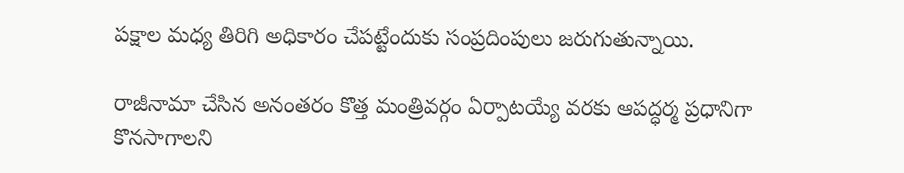పక్షాల మధ్య తిరిగి అధికారం చేపట్టేందుకు సంప్రదింపులు జరుగుతున్నాయి.

రాజీనామా చేసిన అనంతరం కొత్త మంత్రివర్గం ఏర్పాటయ్యే వరకు ఆపద్ధర్మ ప్రధానిగా కొనసాగాలని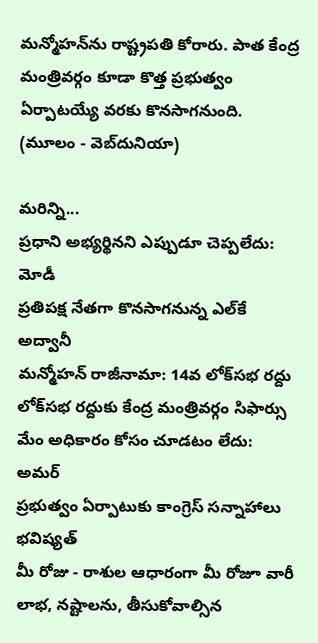మన్మోహన్‌ను రాష్ట్రపతి కోరారు. పాత కేంద్ర మంత్రివర్గం కూడా కొత్త ప్రభుత్వం ఏర్పాటయ్యే వరకు కొనసాగనుంది.
(మూలం - వెబ్‌దునియా)

మరిన్ని...
ప్రధాని అభ్యర్థినని ఎప్పుడూ చెప్పలేదు: మోడీ
ప్రతిపక్ష నేతగా కొనసాగనున్న ఎల్‌కే అద్వానీ
మన్మోహన్ రాజీనామా: 14వ లోక్‌సభ రద్దు
లోక్‌‍సభ రద్దుకు కేంద్ర మంత్రివర్గం సిఫార్సు
మేం అధికారం కోసం చూడటం లేదు: అమర్
ప్రభుత్వం ఏర్పాటుకు కాంగ్రెస్ సన్నాహాలు
భవిష్యత్
మీ రోజు - రాశుల ఆధారంగా మీ రోజూ వారీ లాభ, నష్టాలను, తీసుకోవాల్సిన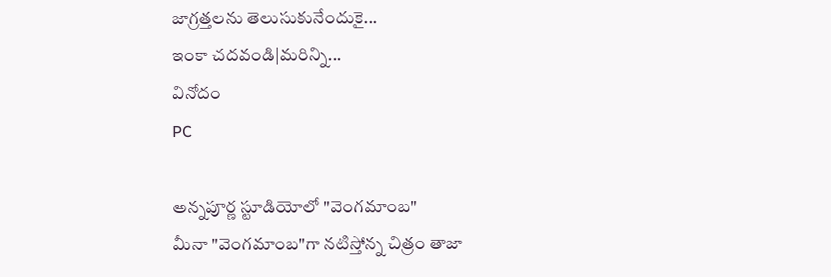జాగ్రత్తలను తెలుసుకునేందుకై...
ఇంకా చదవండి|మరిన్ని...
వినోదం
PC

అన్నపూర్ణ స్టూడియోలో "వెంగమాంబ"
మీనా "వెంగమాంబ"గా నటిస్తోన్న చిత్రం తాజా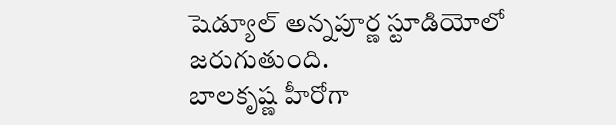షెడ్యూల్ అన్నపూర్ణ స్టూడియోలో జరుగుతుంది.
బాలకృష్ణ హీరోగా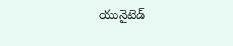యునైటెడ్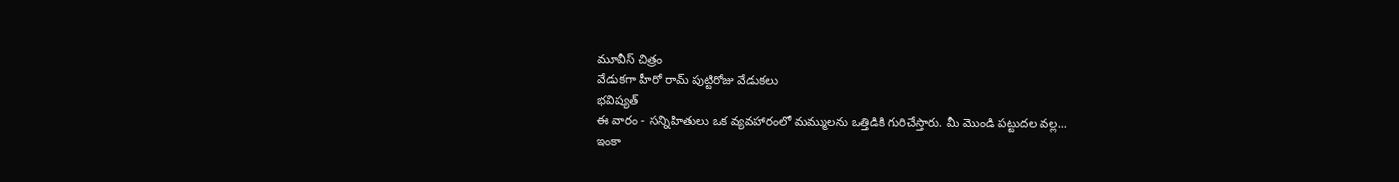మూవీస్ చిత్రం
వేడుకగా హీరో రామ్ పుట్టిరోజు వేడుకలు
భవిష్యత్
ఈ వారం - సన్నిహితులు ఒక వ్యవహారంలో మమ్ములను ఒత్తిడికి గురిచేస్తారు. మీ మొండి పట్టుదల వల్ల...
ఇంకా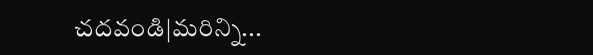చదవండి|మరిన్ని...